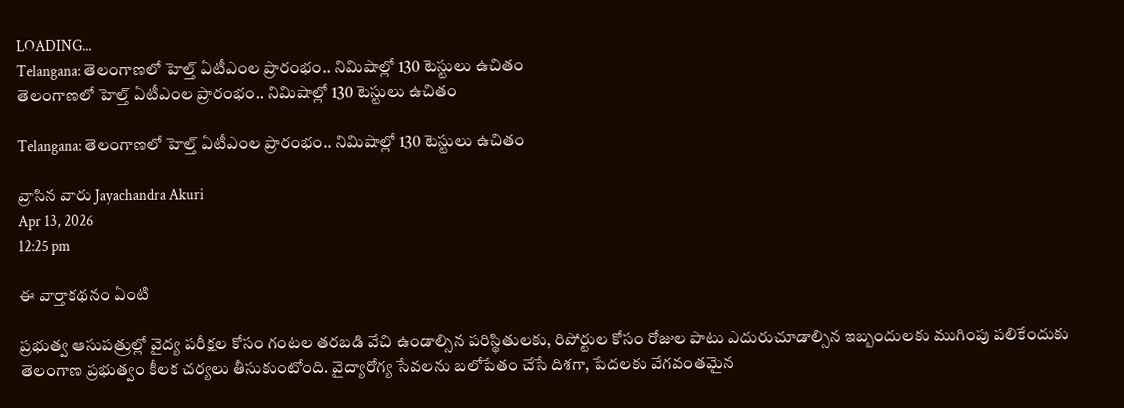LOADING...
Telangana: తెలంగాణలో హెల్త్ ఏటీఎంల ప్రారంభం.. నిమిషాల్లో 130 టెస్టులు ఉచితం
తెలంగాణలో హెల్త్ ఏటీఎంల ప్రారంభం.. నిమిషాల్లో 130 టెస్టులు ఉచితం

Telangana: తెలంగాణలో హెల్త్ ఏటీఎంల ప్రారంభం.. నిమిషాల్లో 130 టెస్టులు ఉచితం

వ్రాసిన వారు Jayachandra Akuri
Apr 13, 2026
12:25 pm

ఈ వార్తాకథనం ఏంటి

ప్రభుత్వ ఆసుపత్రుల్లో వైద్య పరీక్షల కోసం గంటల తరబడి వేచి ఉండాల్సిన పరిస్థితులకు, రిపోర్టుల కోసం రోజుల పాటు ఎదురుచూడాల్సిన ఇబ్బందులకు ముగింపు పలికేందుకు తెలంగాణ ప్రభుత్వం కీలక చర్యలు తీసుకుంటోంది. వైద్యారోగ్య సేవలను బలోపేతం చేసే దిశగా, పేదలకు వేగవంతమైన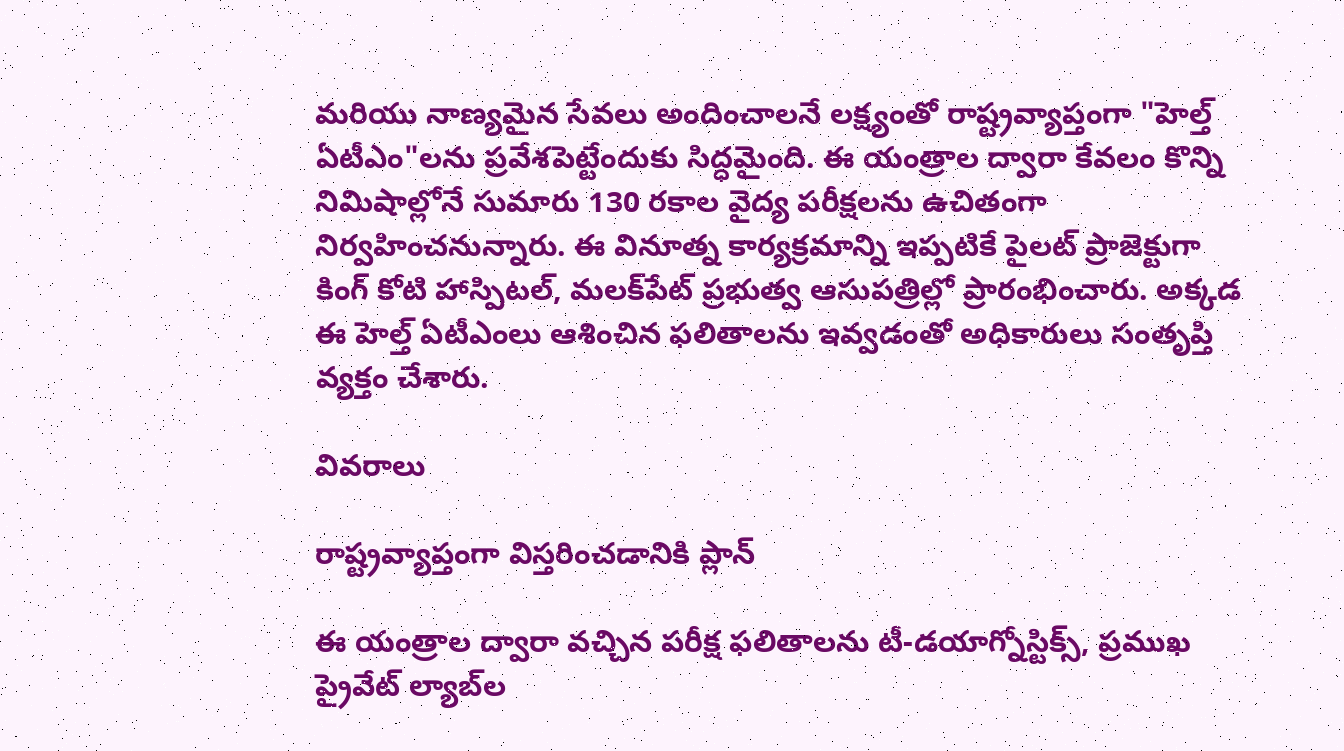మరియు నాణ్యమైన సేవలు అందించాలనే లక్ష్యంతో రాష్ట్రవ్యాప్తంగా "హెల్త్ ఏటీఎం"లను ప్రవేశపెట్టేందుకు సిద్ధమైంది. ఈ యంత్రాల ద్వారా కేవలం కొన్ని నిమిషాల్లోనే సుమారు 130 రకాల వైద్య పరీక్షలను ఉచితంగా నిర్వహించనున్నారు. ఈ వినూత్న కార్యక్రమాన్ని ఇప్పటికే పైలట్ ప్రాజెక్టుగా కింగ్ కోటి హాస్పిటల్, మలక్‌పేట్ ప్రభుత్వ ఆసుపత్రిల్లో ప్రారంభించారు. అక్కడ ఈ హెల్త్ ఏటీఎంలు ఆశించిన ఫలితాలను ఇవ్వడంతో అధికారులు సంతృప్తి వ్యక్తం చేశారు.

వివరాలు

రాష్ట్రవ్యాప్తంగా విస్తరించడానికి ప్లాన్

ఈ యంత్రాల ద్వారా వచ్చిన పరీక్ష ఫలితాలను టీ-డయాగ్నోస్టిక్స్, ప్రముఖ ప్రైవేట్ ల్యాబ్‌ల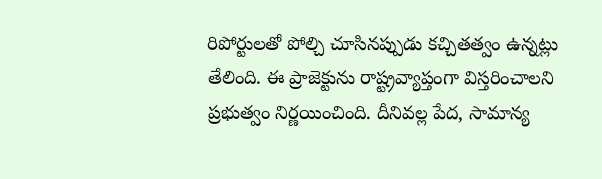రిపోర్టులతో పోల్చి చూసినప్పుడు కచ్చితత్వం ఉన్నట్లు తేలింది. ఈ ప్రాజెక్టును రాష్ట్రవ్యాప్తంగా విస్తరించాలని ప్రభుత్వం నిర్ణయించింది. దీనివల్ల పేద, సామాన్య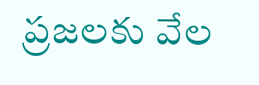ప్రజలకు వేల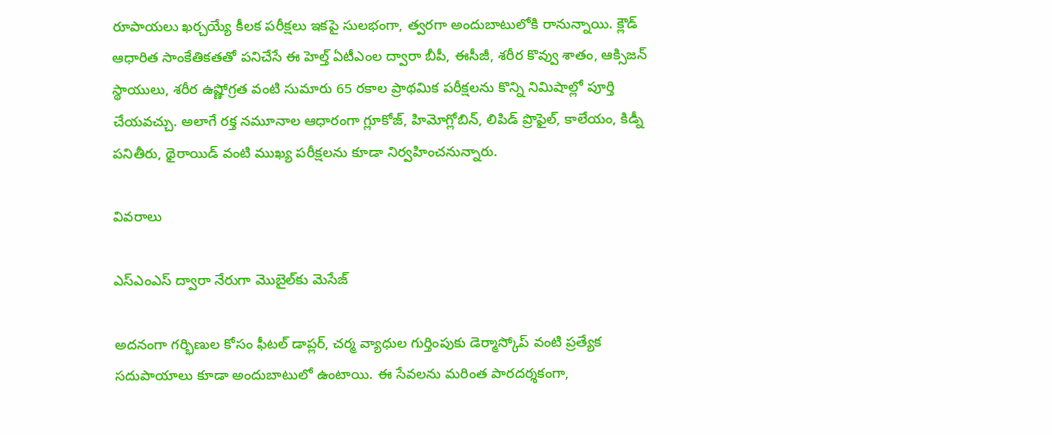రూపాయలు ఖర్చయ్యే కీలక పరీక్షలు ఇకపై సులభంగా, త్వరగా అందుబాటులోకి రానున్నాయి. క్లౌడ్ ఆధారిత సాంకేతికతతో పనిచేసే ఈ హెల్త్ ఏటీఎంల ద్వారా బీపీ, ఈసీజీ, శరీర కొవ్వు శాతం, ఆక్సిజన్ స్థాయులు, శరీర ఉష్ణోగ్రత వంటి సుమారు 65 రకాల ప్రాథమిక పరీక్షలను కొన్ని నిమిషాల్లో పూర్తి చేయవచ్చు. అలాగే రక్త నమూనాల ఆధారంగా గ్లూకోజ్, హిమోగ్లోబిన్, లిపిడ్ ప్రొఫైల్, కాలేయం, కిడ్నీ పనితీరు, థైరాయిడ్ వంటి ముఖ్య పరీక్షలను కూడా నిర్వహించనున్నారు.

వివరాలు

ఎస్ఎంఎస్ ద్వారా నేరుగా మొబైల్‌కు మెసేజ్

అదనంగా గర్భిణుల కోసం ఫీటల్ డాప్లర్, చర్మ వ్యాధుల గుర్తింపుకు డెర్మాస్కోప్ వంటి ప్రత్యేక సదుపాయాలు కూడా అందుబాటులో ఉంటాయి. ఈ సేవలను మరింత పారదర్శకంగా,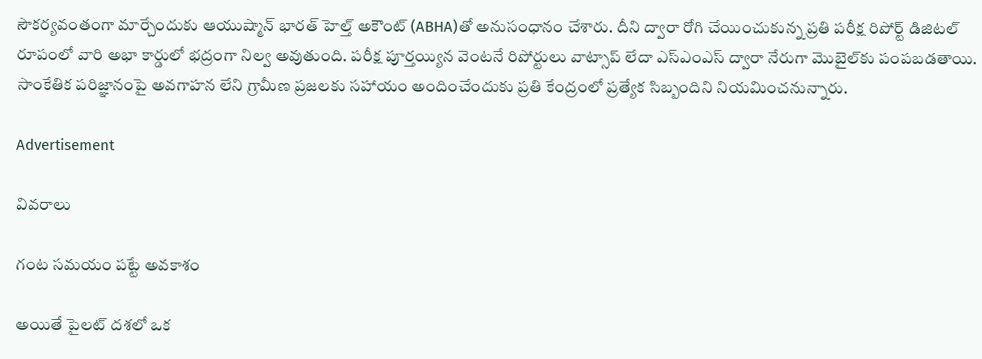సౌకర్యవంతంగా మార్చేందుకు ఆయుష్మాన్ భారత్ హెల్త్ అకౌంట్ (ABHA)తో అనుసంధానం చేశారు. దీని ద్వారా రోగి చేయించుకున్న ప్రతి పరీక్ష రిపోర్ట్ డిజిటల్ రూపంలో వారి అభా కార్డులో భద్రంగా నిల్వ అవుతుంది. పరీక్ష పూర్తయ్యిన వెంటనే రిపోర్టులు వాట్సాప్ లేదా ఎస్ఎంఎస్ ద్వారా నేరుగా మొబైల్‌కు పంపబడతాయి. సాంకేతిక పరిజ్ఞానంపై అవగాహన లేని గ్రామీణ ప్రజలకు సహాయం అందించేందుకు ప్రతి కేంద్రంలో ప్రత్యేక సిబ్బందిని నియమించనున్నారు.

Advertisement

వివరాలు

గంట సమయం పట్టే అవకాశం

అయితే పైలట్ దశలో ఒక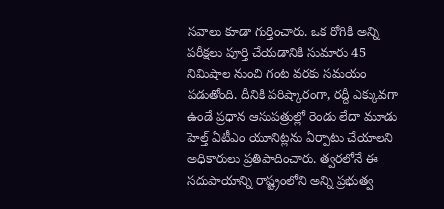సవాలు కూడా గుర్తించారు. ఒక రోగికి అన్ని పరీక్షలు పూర్తి చేయడానికి సుమారు 45 నిమిషాల నుంచి గంట వరకు సమయం పడుతోంది. దీనికి పరిష్కారంగా, రద్దీ ఎక్కువగా ఉండే ప్రధాన ఆసుపత్రుల్లో రెండు లేదా మూడు హెల్త్ ఏటీఎం యూనిట్లను ఏర్పాటు చేయాలని అధికారులు ప్రతిపాదించారు. త్వరలోనే ఈ సదుపాయాన్ని రాష్ట్రంలోని అన్ని ప్రభుత్వ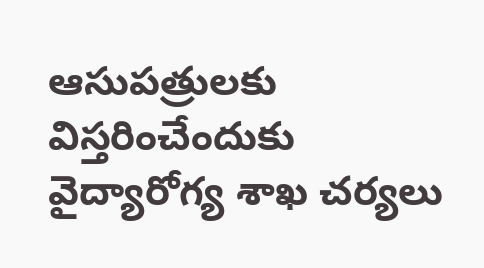ఆసుపత్రులకు విస్తరించేందుకు వైద్యారోగ్య శాఖ చర్యలు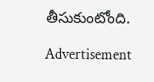తీసుకుంటోంది.

Advertisement